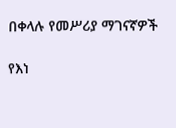በቀላሉ የመሥሪያ ማገናኛዎች

የእነ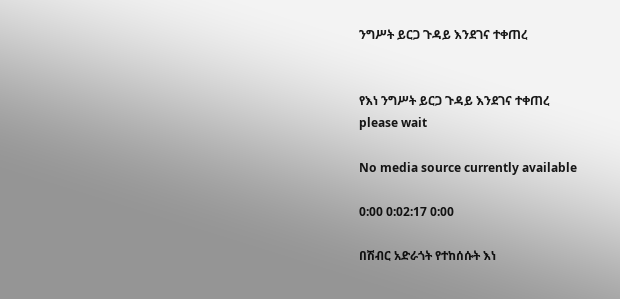ንግሥት ይርጋ ጉዳይ እንደገና ተቀጠረ


የእነ ንግሥት ይርጋ ጉዳይ እንደገና ተቀጠረ
please wait

No media source currently available

0:00 0:02:17 0:00

በሽብር አድራጎት የተከሰሱት እነ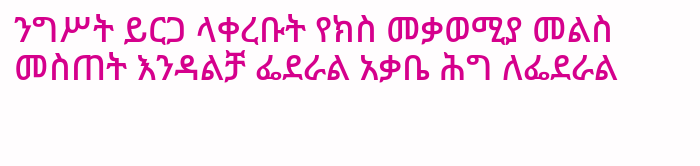ንግሥት ይርጋ ላቀረቡት የክስ መቃወሚያ መልስ መስጠት እንዳልቻ ፌደራል አቃቤ ሕግ ለፌደራል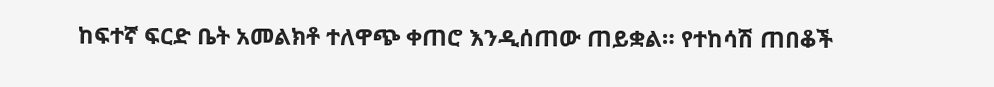ከፍተኛ ፍርድ ቤት አመልክቶ ተለዋጭ ቀጠሮ እንዲሰጠው ጠይቋል። የተከሳሽ ጠበቆች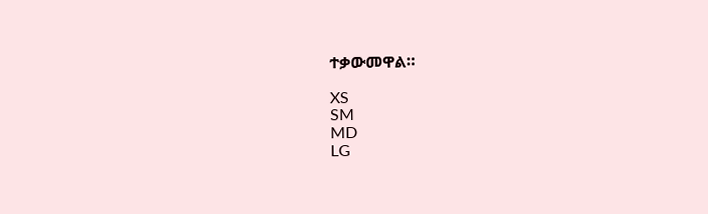ተቃውመዋል።

XS
SM
MD
LG